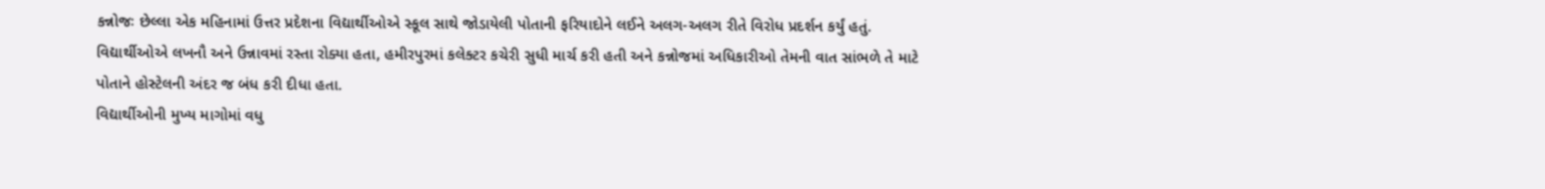કન્નોજઃ છેલ્લા એક મહિનામાં ઉત્તર પ્રદેશના વિદ્યાર્થીઓએ સ્કૂલ સાથે જોડાયેલી પોતાની ફરિયાદોને લઈને અલગ-અલગ રીતે વિરોધ પ્રદર્શન કર્યું હતું. વિદ્યાર્થીઓએ લખનૌ અને ઉન્નાવમાં રસ્તા રોક્યા હતા, હમીરપુરમાં કલેક્ટર કચેરી સુધી માર્ચ કરી હતી અને કન્નોજમાં અધિકારીઓ તેમની વાત સાંભળે તે માટે પોતાને હોસ્ટેલની અંદર જ બંધ કરી દીધા હતા.
વિદ્યાર્થીઓની મુખ્ય માગોમાં વધુ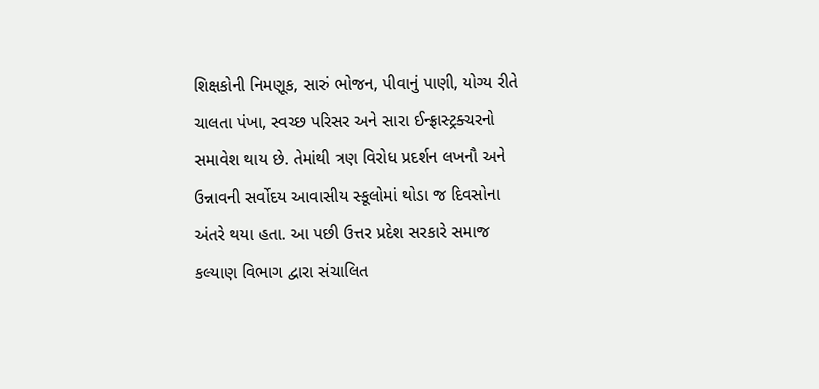શિક્ષકોની નિમણૂક, સારું ભોજન, પીવાનું પાણી, યોગ્ય રીતે ચાલતા પંખા, સ્વચ્છ પરિસર અને સારા ઈન્ફ્રાસ્ટ્રક્ચરનો સમાવેશ થાય છે. તેમાંથી ત્રણ વિરોધ પ્રદર્શન લખનૌ અને ઉન્નાવની સર્વોદય આવાસીય સ્કૂલોમાં થોડા જ દિવસોના અંતરે થયા હતા. આ પછી ઉત્તર પ્રદેશ સરકારે સમાજ કલ્યાણ વિભાગ દ્વારા સંચાલિત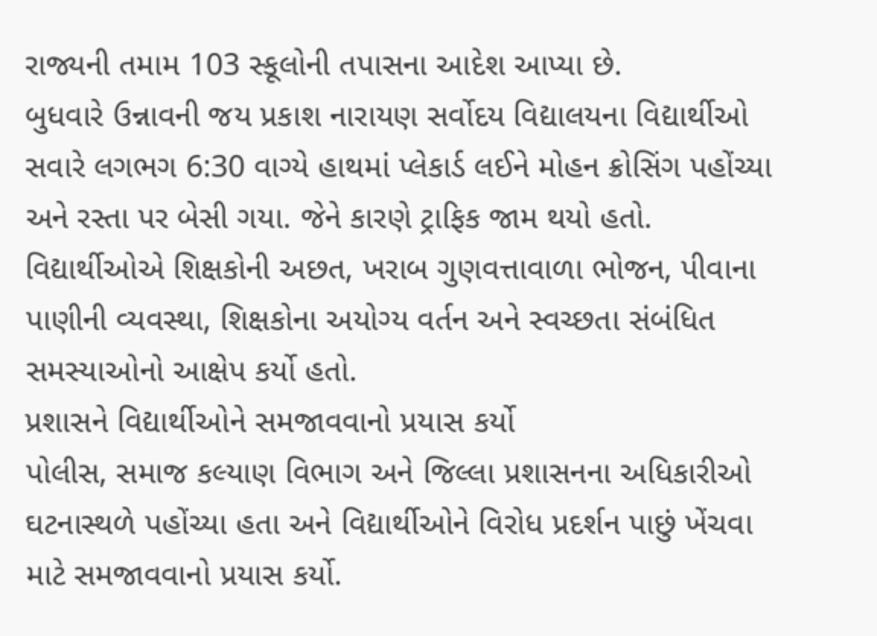રાજ્યની તમામ 103 સ્કૂલોની તપાસના આદેશ આપ્યા છે.
બુધવારે ઉન્નાવની જય પ્રકાશ નારાયણ સર્વોદય વિદ્યાલયના વિદ્યાર્થીઓ સવારે લગભગ 6:30 વાગ્યે હાથમાં પ્લેકાર્ડ લઈને મોહન ક્રોસિંગ પહોંચ્યા અને રસ્તા પર બેસી ગયા. જેને કારણે ટ્રાફિક જામ થયો હતો. વિદ્યાર્થીઓએ શિક્ષકોની અછત, ખરાબ ગુણવત્તાવાળા ભોજન, પીવાના પાણીની વ્યવસ્થા, શિક્ષકોના અયોગ્ય વર્તન અને સ્વચ્છતા સંબંધિત સમસ્યાઓનો આક્ષેપ કર્યો હતો.
પ્રશાસને વિદ્યાર્થીઓને સમજાવવાનો પ્રયાસ કર્યો
પોલીસ, સમાજ કલ્યાણ વિભાગ અને જિલ્લા પ્રશાસનના અધિકારીઓ ઘટનાસ્થળે પહોંચ્યા હતા અને વિદ્યાર્થીઓને વિરોધ પ્રદર્શન પાછું ખેંચવા માટે સમજાવવાનો પ્રયાસ કર્યો.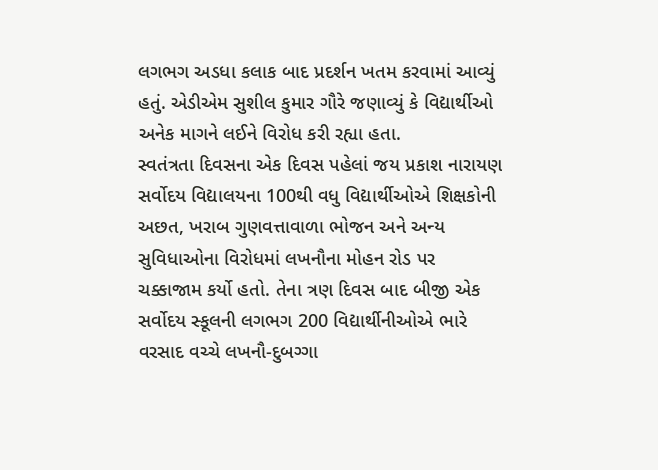લગભગ અડધા કલાક બાદ પ્રદર્શન ખતમ કરવામાં આવ્યું હતું. એડીએમ સુશીલ કુમાર ગૌરે જણાવ્યું કે વિદ્યાર્થીઓ અનેક માગને લઈને વિરોધ કરી રહ્યા હતા.
સ્વતંત્રતા દિવસના એક દિવસ પહેલાં જય પ્રકાશ નારાયણ સર્વોદય વિદ્યાલયના 100થી વધુ વિદ્યાર્થીઓએ શિક્ષકોની અછત, ખરાબ ગુણવત્તાવાળા ભોજન અને અન્ય સુવિધાઓના વિરોધમાં લખનૌના મોહન રોડ પર ચક્કાજામ કર્યો હતો. તેના ત્રણ દિવસ બાદ બીજી એક સર્વોદય સ્કૂલની લગભગ 200 વિદ્યાર્થીનીઓએ ભારે વરસાદ વચ્ચે લખનૌ-દુબગ્ગા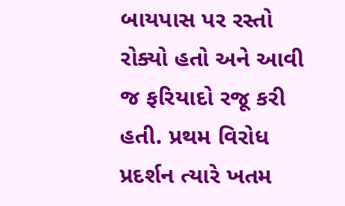બાયપાસ પર રસ્તો રોક્યો હતો અને આવી જ ફરિયાદો રજૂ કરી હતી. પ્રથમ વિરોધ પ્રદર્શન ત્યારે ખતમ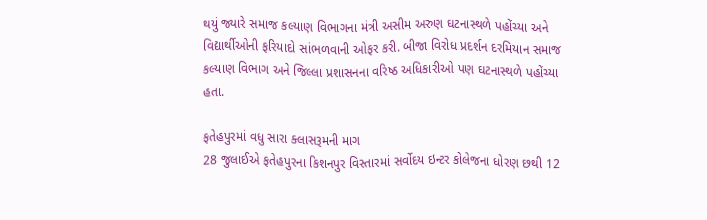થયું જ્યારે સમાજ કલ્યાણ વિભાગના મંત્રી અસીમ અરુણ ઘટનાસ્થળે પહોંચ્યા અને વિદ્યાર્થીઓની ફરિયાદો સાંભળવાની ઓફર કરી. બીજા વિરોધ પ્રદર્શન દરમિયાન સમાજ કલ્યાણ વિભાગ અને જિલ્લા પ્રશાસનના વરિષ્ઠ અધિકારીઓ પણ ઘટનાસ્થળે પહોંચ્યા હતા.

ફતેહપુરમાં વધુ સારા ક્લાસરૂમની માગ
28 જુલાઈએ ફતેહપુરના કિશનપુર વિસ્તારમાં સર્વોદય ઇન્ટર કોલેજના ધોરણ છથી 12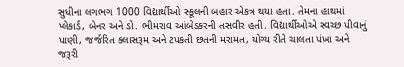સુધીના લગભગ 1000 વિદ્યાર્થીઓ સ્કૂલની બહાર એકત્ર થયા હતા. તેમના હાથમાં પ્લેકાર્ડ, બેનર અને ડો. ભીમરાવ આંબેડકરની તસવીર હતી. વિદ્યાર્થીઓએ સ્વચ્છ પીવાનું પાણી, જર્જરિત ક્લાસરૂમ અને ટપકતી છતની મરામત, યોગ્ય રીતે ચાલતા પંખા અને જરૂરી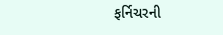ફર્નિચરની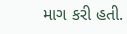માગ કરી હતી.